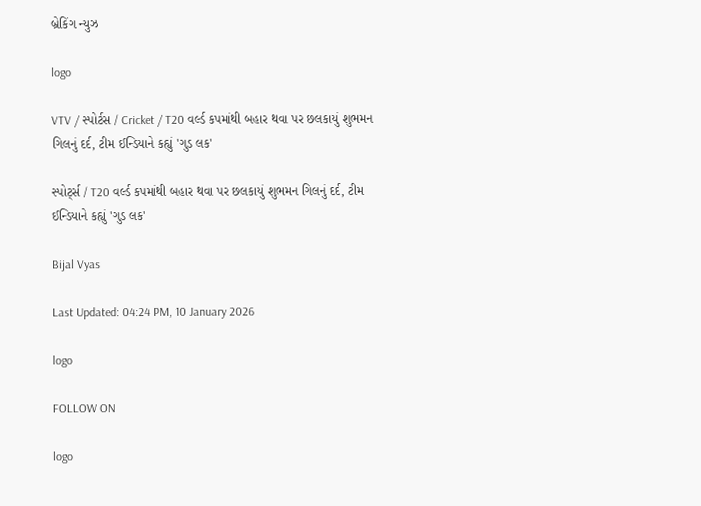બ્રેકિંગ ન્યુઝ

logo

VTV / સ્પોર્ટસ / Cricket / T20 વર્લ્ડ કપમાંથી બહાર થવા પર છલકાયું શુભમન ગિલનું દર્દ, ટીમ ઈન્ડિયાને કહ્યું 'ગુડ લક'

સ્પોર્ટ્સ / T20 વર્લ્ડ કપમાંથી બહાર થવા પર છલકાયું શુભમન ગિલનું દર્દ, ટીમ ઈન્ડિયાને કહ્યું 'ગુડ લક'

Bijal Vyas

Last Updated: 04:24 PM, 10 January 2026

logo

FOLLOW ON

logo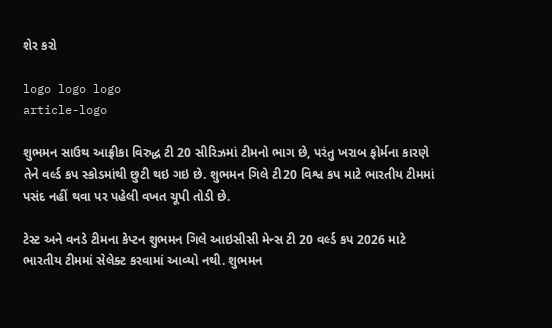શેર કરો

logo logo logo
article-logo

શુભમન સાઉથ આફ્રીકા વિરુદ્ધ ટી 20 સીરિઝમાં ટીમનો ભાગ છે, પરંતુ ખરાબ ફોર્મના કારણે તેને વર્લ્ડ કપ સ્કોડમાંથી છુટી થઇ ગઇ છે. શુભમન ગિલે ટી20 વિશ્વ કપ માટે ભારતીય ટીમમાં પસંદ નહીં થવા પર પહેલી વખત ચૂપી તોડી છે.

ટેસ્ટ અને વનડે ટીમના કેપ્ટન શુભમન ગિલે આઇસીસી મેન્સ ટી 20 વર્લ્ડ કપ 2026 માટે ભારતીય ટીમમાં સેલેક્ટ કરવામાં આવ્યો નથી. શુભમન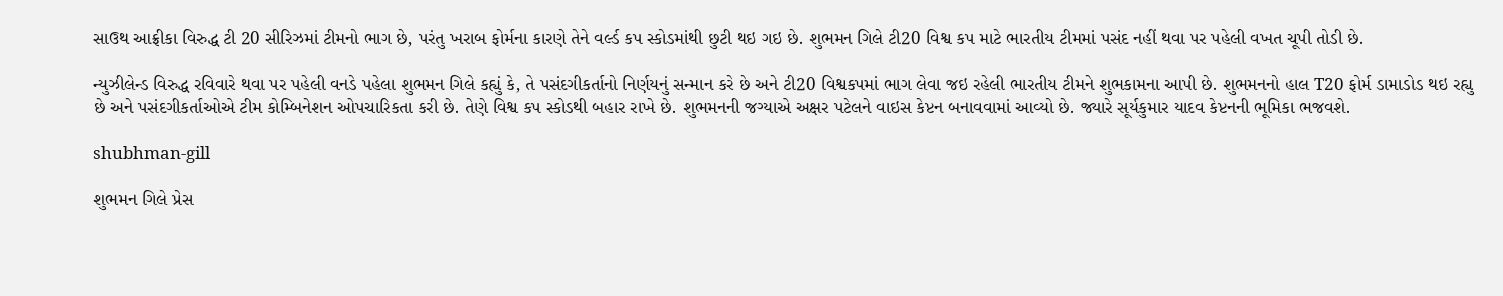સાઉથ આફ્રીકા વિરુદ્ધ ટી 20 સીરિઝમાં ટીમનો ભાગ છે, પરંતુ ખરાબ ફોર્મના કારણે તેને વર્લ્ડ કપ સ્કોડમાંથી છુટી થઇ ગઇ છે. શુભમન ગિલે ટી20 વિશ્વ કપ માટે ભારતીય ટીમમાં પસંદ નહીં થવા પર પહેલી વખત ચૂપી તોડી છે.

ન્યુઝીલેન્ડ વિરુદ્ધ રવિવારે થવા પર પહેલી વનડે પહેલા શુભમન ગિલે કહ્યું કે, તે પસંદગીકર્તાનો નિર્ણયનું સન્માન કરે છે અને ટી20 વિશ્વકપમાં ભાગ લેવા જઇ રહેલી ભારતીય ટીમને શુભકામના આપી છે. શુભમનનો હાલ T20 ફોર્મ ડામાડોડ થઇ રહ્યુ છે અને પસંદગીકર્તાઓએ ટીમ કોમ્બિનેશન ઓપચારિકતા કરી છે. તેણે વિશ્વ કપ સ્કોડથી બહાર રાખે છે. શુભમનની જગ્યાએ અક્ષર પટેલને વાઇસ કેપ્ટન બનાવવામાં આવ્યો છે. જ્યારે સૂર્યકુમાર યાદવ કેપ્ટનની ભૂમિકા ભજવશે.

shubhman-gill

શુભમન ગિલે પ્રેસ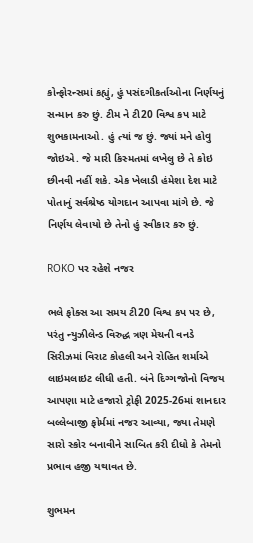કોન્ફોરન્સમાં કહ્યું, હું પસંદગીકર્તાઓના નિર્ણયનું સન્માન કરુ છું. ટીમ ને ટી20 વિશ્વ કપ માટે શુભકામનાઓ. હું ત્યાં જ છું. જ્યાં મને હોવુ જોઇએ. જે મારી કિસ્મતમાં લખેલુ છે તે કોઇ છીનવી નહીં શકે. એક ખેલાડી હંમેશા દેશ માટે પોતાનું સર્વશ્રેષ્ઠ યોગદાન આપવા માંગે છે. જે નિર્ણય લેવાયો છે તેનો હું સ્વીકાર કરુ છું.

ROKO પર રહેશે નજર

ભલે ફોક્સ આ સમય ટી20 વિશ્વ કપ પર છે, પરંતુ ન્યુઝીલેન્ડ વિરુદ્ધ ત્રણ મેચની વનડે સિરીઝમાં વિરાટ કોહલી અને રોહિત શર્માએ લાઇમલાઇટ લીધી હતી. બંને દિગ્ગજોનો વિજય આપણા માટે હજારો ટ્રોફી 2025-26માં શાનદાર બલ્લેબાજી ફોર્મમાં નજર આવ્યા, જ્યા તેમણે સારો સ્કોર બનાવીને સાબિત કરી દીધો કે તેમનો પ્રભાવ હજી યથાવત છે.

શુભમન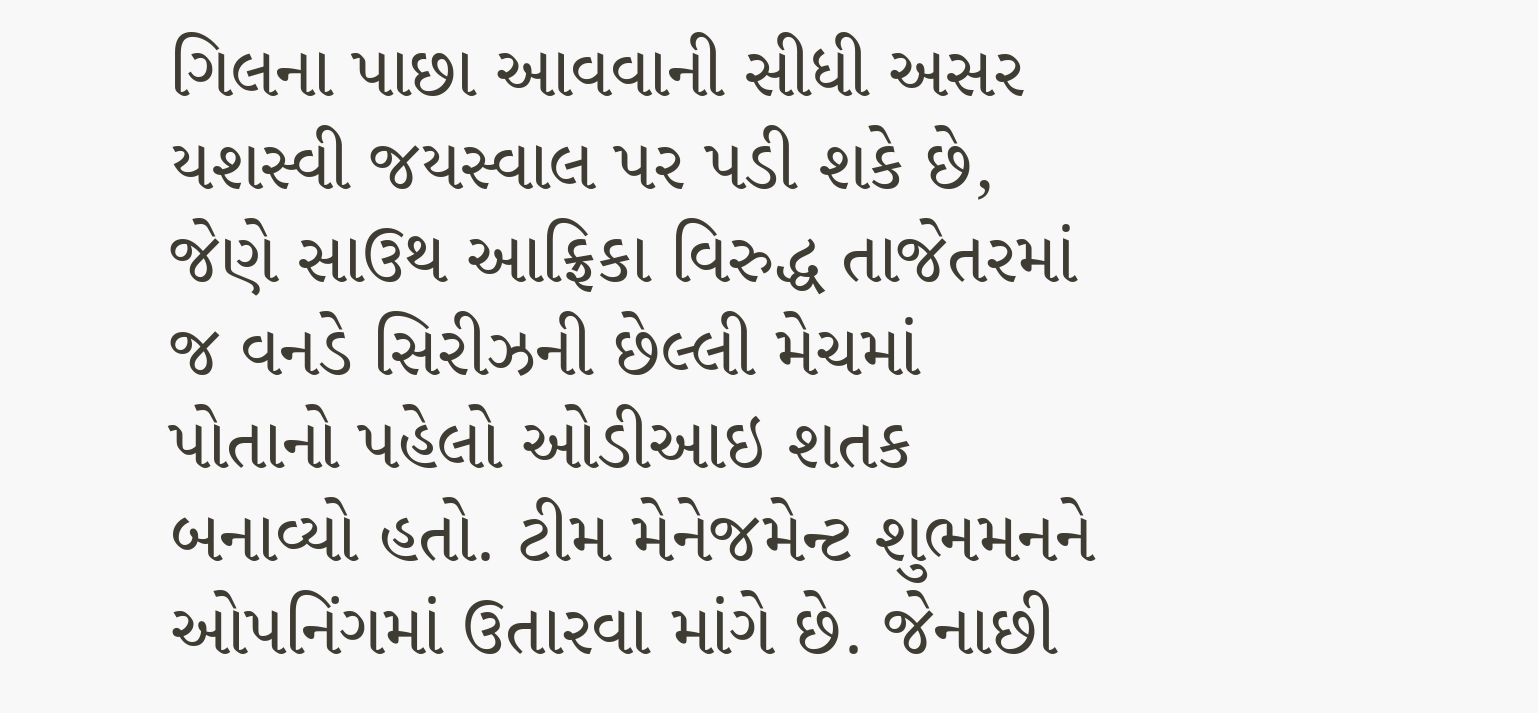ગિલના પાછા આવવાની સીધી અસર યશસ્વી જયસ્વાલ પર પડી શકે છે, જેણે સાઉથ આફ્રિકા વિરુદ્ધ તાજેતરમાં જ વનડે સિરીઝની છેલ્લી મેચમાં પોતાનો પહેલો ઓડીઆઇ શતક બનાવ્યો હતો. ટીમ મેનેજમેન્ટ શુભમનને ઓપનિંગમાં ઉતારવા માંગે છે. જેનાછી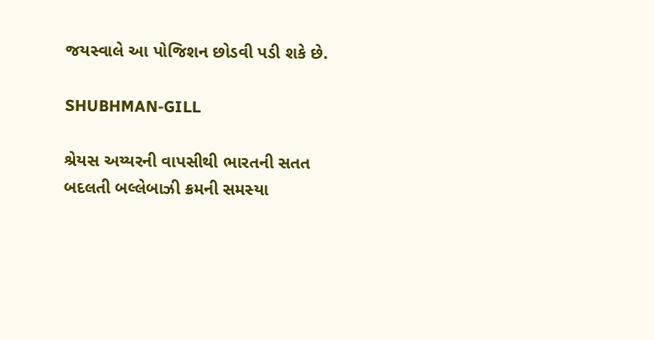જયસ્વાલે આ પોજિશન છોડવી પડી શકે છે.

SHUBHMAN-GILL

શ્રેયસ અય્યરની વાપસીથી ભારતની સતત બદલતી બલ્લેબાઝી ક્રમની સમસ્યા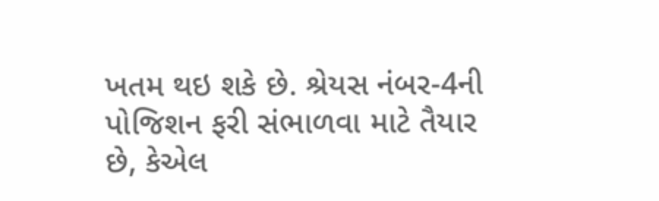ખતમ થઇ શકે છે. શ્રેયસ નંબર-4ની પોજિશન ફરી સંભાળવા માટે તૈયાર છે, કેએલ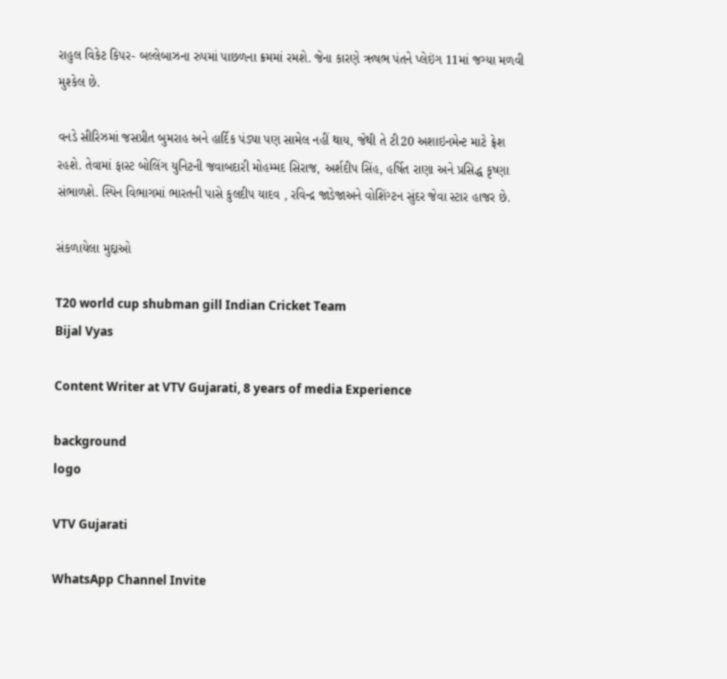રાહુલ વિકેટ કિપર- બલ્લેબાઝના રુપમાં પાછળના ક્રમમાં રમશે. જેના કારણે ઋષભ પંતને પ્લેઇંગ 11માં જગ્યા મળવી મુશ્કેલ છે.

વનડે સીરિઝમાં જસપ્રીત બુમરાહ અને હાર્દિક પંડ્યા પણ સામેલ નહીં થાય, જેથી તે ટી20 અશાઇનમેન્ટ માટે ફ્રેશ રહશે. તેવામાં ફાસ્ટ બોલિંગ યુનિટની જવાબદારી મોહમ્મદ સિરાજ, અર્શદીપ સિંહ, હર્ષિત રાણા અને પ્રસિદ્ધ કૃષ્ણા સંભાળશે. સ્પિન વિભાગમાં ભારતની પાસે કુલદીપ યાદવ , રવિન્દ્ર જાડેજાઅને વોશિંગ્ટન સુંદર જેવા સ્ટાર હાજર છે.

સંકળાયેલા મુદ્દાઓ

T20 world cup shubman gill Indian Cricket Team
Bijal Vyas

Content Writer at VTV Gujarati, 8 years of media Experience

background
logo

VTV Gujarati

WhatsApp Channel Invite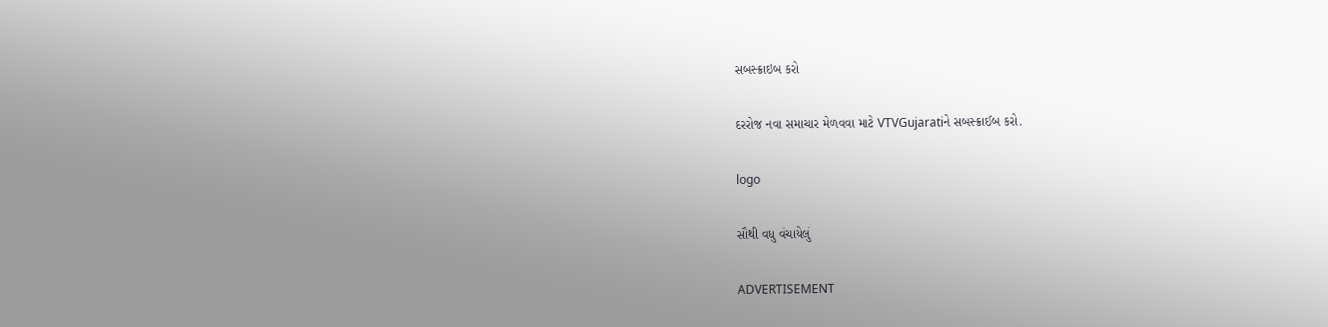સબસ્ક્રાઇબ કરો

દરરોજ નવા સમાચાર મેળવવા માટે VTVGujaratiને સબસ્ક્રાઈબ કરો.

logo

સૌથી વધુ વંચાયેલું

ADVERTISEMENT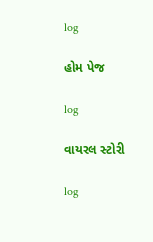log

હોમ પેજ

log

વાયરલ સ્ટોરી

log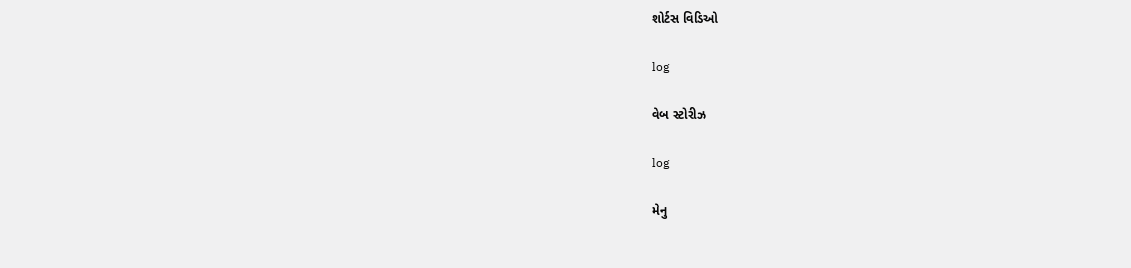શોર્ટસ વિડિઓ

log

વેબ સ્ટોરીઝ

log

મેનુ